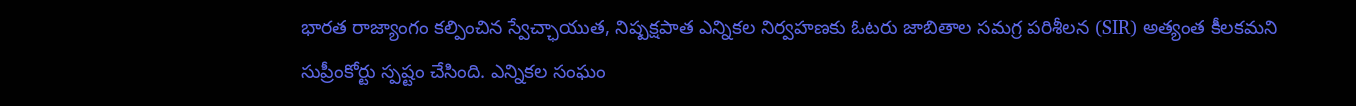భారత రాజ్యాంగం కల్పించిన స్వేచ్ఛాయుత, నిష్పక్షపాత ఎన్నికల నిర్వహణకు ఓటరు జాబితాల సమగ్ర పరిశీలన (SIR) అత్యంత కీలకమని సుప్రీంకోర్టు స్పష్టం చేసింది. ఎన్నికల సంఘం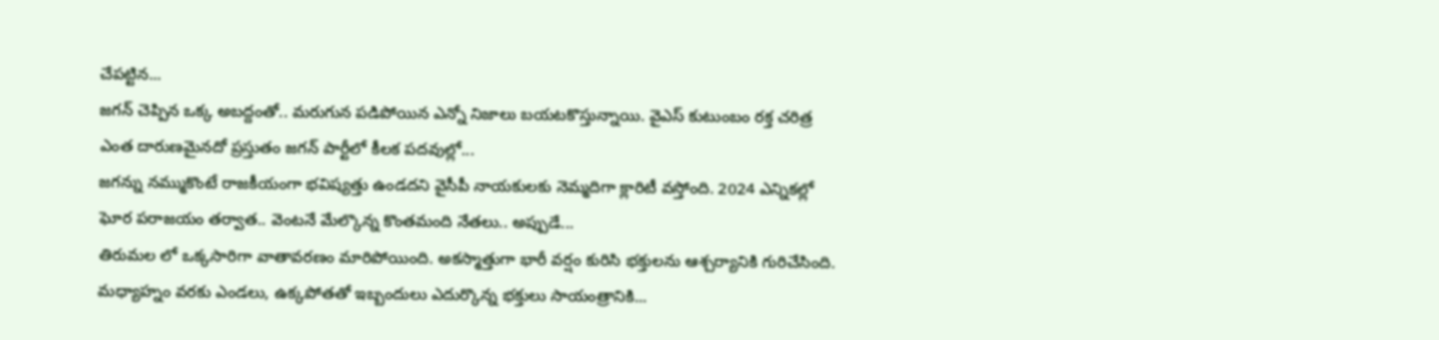చేపట్టిన...
జగన్ చెప్పిన ఒక్క అబద్దంతో.. మరుగున పడిపోయిన ఎన్నో నిజాలు బయటకొస్తున్నాయి. వైఎస్ కుటుంబం రక్త చరిత్ర ఎంత దారుణమైనదో ప్రస్తుతం జగన్ పార్టీలో కీలక పదవుల్లో...
జగన్ను నమ్ముకొంటే రాజకీయంగా భవిష్యత్తు ఉండదని వైసీపీ నాయకులకు నెమ్మదిగా క్లారిటీ వస్తోంది. 2024 ఎన్నికల్లో ఘోర పరాజయం తర్వాత.. వెంటనే మేల్కొన్న కొంతమంది నేతలు.. అప్పుడే...
తిరుమల లో ఒక్కసారిగా వాతావరణం మారిపోయింది. అకస్మాత్తుగా భారీ వర్షం కురిసి భక్తులను ఆశ్చర్యానికి గురిచేసింది. మధ్యాహ్నం వరకు ఎండలు, ఉక్కపోతతో ఇబ్బందులు ఎదుర్కొన్న భక్తులు సాయంత్రానికి...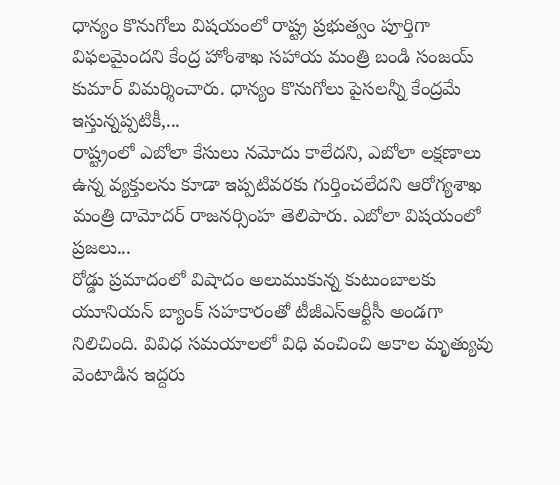ధాన్యం కొనుగోలు విషయంలో రాష్ట్ర ప్రభుత్వం పూర్తిగా విఫలమైందని కేంద్ర హోంశాఖ సహాయ మంత్రి బండి సంజయ్ కుమార్ విమర్శించారు. ధాన్యం కొనుగోలు పైసలన్నీ కేంద్రమే ఇస్తున్నప్పటికీ,...
రాష్ట్రంలో ఎబోలా కేసులు నమోదు కాలేదని, ఎబోలా లక్షణాలు ఉన్న వ్యక్తులను కూడా ఇప్పటివరకు గుర్తించలేదని ఆరోగ్యశాఖ మంత్రి దామోదర్ రాజనర్సింహ తెలిపారు. ఎబోలా విషయంలో ప్రజలు...
రోడ్డు ప్రమాదంలో విషాదం అలుముకున్న కుటుంబాలకు యూనియన్ బ్యాంక్ సహకారంతో టీజీఎస్ఆర్టీసీ అండగా నిలిచింది. వివిధ సమయాలలో విధి వంచించి అకాల మృత్యువు వెంటాడిన ఇద్దరు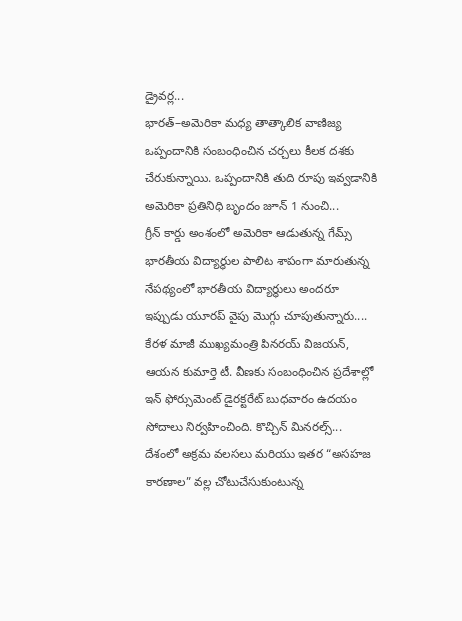డ్రైవర్ల...
భారత్–అమెరికా మధ్య తాత్కాలిక వాణిజ్య ఒప్పందానికి సంబంధించిన చర్చలు కీలక దశకు చేరుకున్నాయి. ఒప్పందానికి తుది రూపు ఇవ్వడానికి అమెరికా ప్రతినిధి బృందం జూన్ 1 నుంచి...
గ్రీన్ కార్డు అంశంలో అమెరికా ఆడుతున్న గేమ్స్ భారతీయ విద్యార్ధుల పాలిట శాపంగా మారుతున్న నేపథ్యంలో భారతీయ విద్యార్ధులు అందరూ ఇప్పుడు యూరప్ వైపు మొగ్గు చూపుతున్నారు....
కేరళ మాజీ ముఖ్యమంత్రి పినరయ్ విజయన్, ఆయన కుమార్తె టీ. వీణకు సంబంధించిన ప్రదేశాల్లో ఇన్ ఫోర్సుమెంట్ డైరక్టరేట్ బుధవారం ఉదయం సోదాలు నిర్వహించింది. కొచ్చిన్ మినరల్స్...
దేశంలో అక్రమ వలసలు మరియు ఇతర “అసహజ కారణాల” వల్ల చోటుచేసుకుంటున్న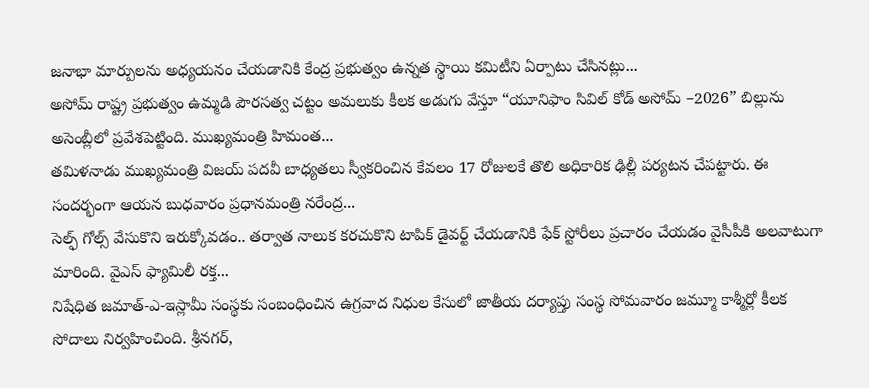జనాభా మార్పులను అధ్యయనం చేయడానికి కేంద్ర ప్రభుత్వం ఉన్నత స్థాయి కమిటీని ఏర్పాటు చేసినట్లు...
అసోమ్ రాష్ట్ర ప్రభుత్వం ఉమ్మడి పౌరసత్వ చట్టం అమలుకు కీలక అడుగు వేస్తూ “యూనిఫాం సివిల్ కోడ్ అసోమ్ –2026” బిల్లును అసెంబ్లీలో ప్రవేశపెట్టింది. ముఖ్యమంత్రి హిమంత...
తమిళనాడు ముఖ్యమంత్రి విజయ్ పదవీ బాధ్యతలు స్వీకరించిన కేవలం 17 రోజులకే తొలి అధికారిక ఢిల్లీ పర్యటన చేపట్టారు. ఈ సందర్భంగా ఆయన బుధవారం ప్రధానమంత్రి నరేంద్ర...
సెల్ఫ్ గోల్స్ వేసుకొని ఇరుక్కోవడం.. తర్వాత నాలుక కరచుకొని టాపిక్ డైవర్ట్ చేయడానికి ఫేక్ స్టోరీలు ప్రచారం చేయడం వైసీపీకి అలవాటుగా మారింది. వైఎస్ ఫ్యామిలీ రక్త...
నిషేధిత జమాత్-ఎ-ఇస్లామీ సంస్థకు సంబంధించిన ఉగ్రవాద నిధుల కేసులో జాతీయ దర్యాప్తు సంస్థ సోమవారం జమ్మూ కాశ్మీర్లో కీలక సోదాలు నిర్వహించింది. శ్రీనగర్,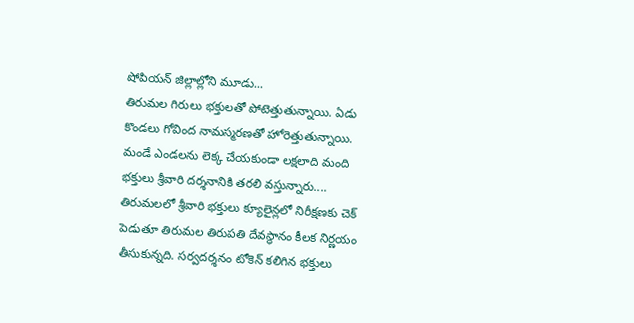షోపియన్ జిల్లాల్లోని మూడు...
తిరుమల గిరులు భక్తులతో పోటెత్తుతున్నాయి. ఏడు కొండలు గోవింద నామస్మరణతో హోరెత్తుతున్నాయి. మండే ఎండలను లెక్క చేయకుండా లక్షలాది మంది భక్తులు శ్రీవారి దర్శనానికి తరలి వస్తున్నారు....
తిరుమలలో శ్రీవారి భక్తులు క్యూలైన్లలో నిరీక్షణకు చెక్ పెడుతూ తిరుమల తిరుపతి దేవస్థానం కీలక నిర్ణయం తీసుకున్నది. సర్వదర్శనం టోకెన్ కలిగిన భక్తులు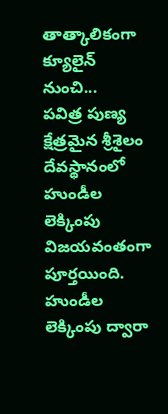తాత్కాలికంగా క్యూలైన్ నుంచి...
పవిత్ర పుణ్య క్షేత్రమైన శ్రీశైలం దేవస్థానంలో హుండీల లెక్కింపు విజయవంతంగా పూర్తయింది. హుండీల లెక్కింపు ద్వారా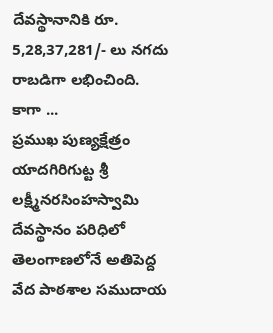దేవస్థానానికి రూ. 5,28,37,281/- లు నగదు రాబడిగా లభించింది. కాగా ...
ప్రముఖ పుణ్యక్షేత్రం యాదగిరిగుట్ట శ్రీ లక్ష్మీనరసింహస్వామి దేవస్థానం పరిధిలో తెలంగాణలోనే అతిపెద్ద వేద పాఠశాల సముదాయ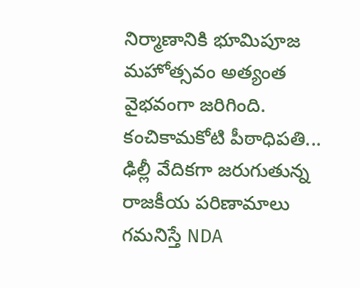నిర్మాణానికి భూమిపూజ మహోత్సవం అత్యంత వైభవంగా జరిగింది. కంచికామకోటి పీఠాధిపతి...
ఢిల్లీ వేదికగా జరుగుతున్న రాజకీయ పరిణామాలు గమనిస్తే NDA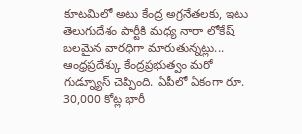కూటమిలో అటు కేంద్ర అగ్రనేతలకు, ఇటు తెలుగుదేశం పార్టీకి మధ్య నారా లోకేష్ బలమైన వారధిగా మారుతున్నట్లు...
ఆంధ్రప్రదేశ్కు కేంద్రప్రభుత్వం మరో గుడ్న్యూస్ చెప్పింది. ఏపీలో ఏకంగా రూ. 30,000 కోట్ల భారీ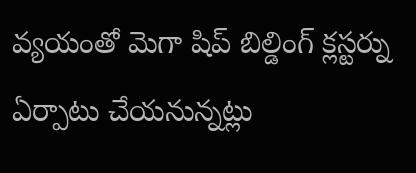వ్యయంతో మెగా షిప్ బిల్డింగ్ క్లస్టర్ను ఏర్పాటు చేయనున్నట్లు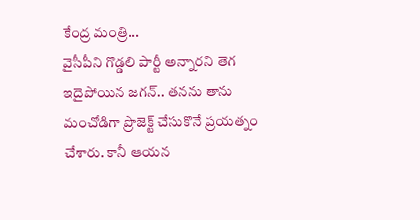కేంద్ర మంత్రి...
వైసీపీని గొడ్డలి పార్టీ అన్నారని తెగ ఇదైపోయిన జగన్.. తనను తాను మంచోడిగా ప్రొజెక్ట్ చేసుకొనే ప్రయత్నం చేశారు. కానీ ఆయన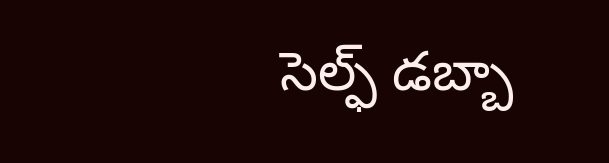సెల్ఫ్ డబ్బా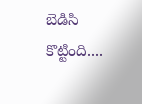బెడిసి కొట్టింది....